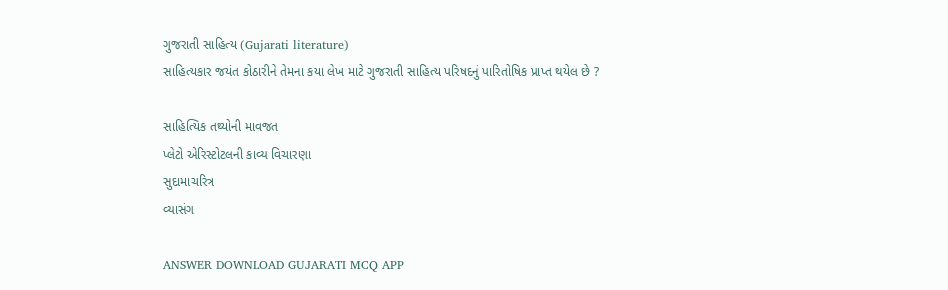ગુજરાતી સાહિત્ય (Gujarati literature)
સાહિત્યકાર જયંત કોઠારીને તેમના કયા લેખ માટે ગુજરાતી સાહિત્ય પરિષદનું પારિતોષિક પ્રાપ્ત થયેલ છે ?

સાહિત્યિક તથ્યોની માવજત
પ્લેટો એરિસ્ટોટલની કાવ્ય વિચારણા
સુદામાચરિત્ર
વ્યાસંગ

ANSWER DOWNLOAD GUJARATI MCQ APP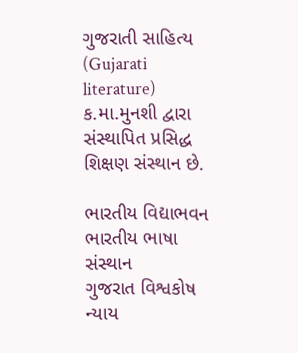ગુજરાતી સાહિત્ય (Gujarati literature)
ક.મા.મુનશી દ્વારા સંસ્થાપિત પ્રસિદ્ધ શિક્ષણ સંસ્થાન છે.

ભારતીય વિદ્યાભવન
ભારતીય ભાષા સંસ્થાન
ગુજરાત વિશ્વકોષ ન્યાય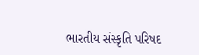ભારતીય સંસ્કૃતિ પરિષદ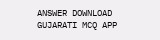ANSWER DOWNLOAD GUJARATI MCQ APP